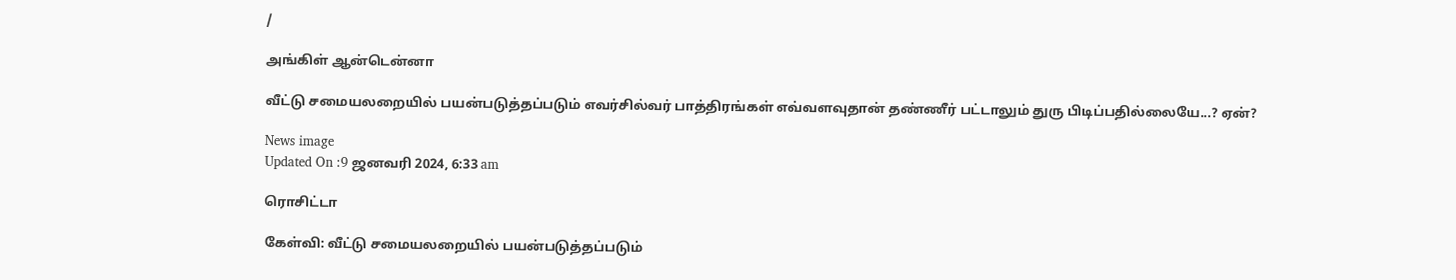/

அங்கிள் ஆன்டென்னா

வீட்டு சமையலறையில் பயன்படுத்தப்படும் எவர்சில்வர் பாத்திரங்கள் எவ்வளவுதான் தண்ணீர் பட்டாலும் துரு பிடிப்பதில்லையே...? ஏன்?

News image
Updated On :9 ஜனவரி 2024, 6:33 am

ரொசிட்டா

கேள்வி: வீட்டு சமையலறையில் பயன்படுத்தப்படும்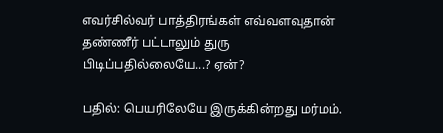எவர்சில்வர் பாத்திரங்கள் எவ்வளவுதான் தண்ணீர் பட்டாலும் துரு பிடிப்பதில்லையே...? ஏன்?

பதில்: பெயரிலேயே இருக்கின்றது மர்மம்.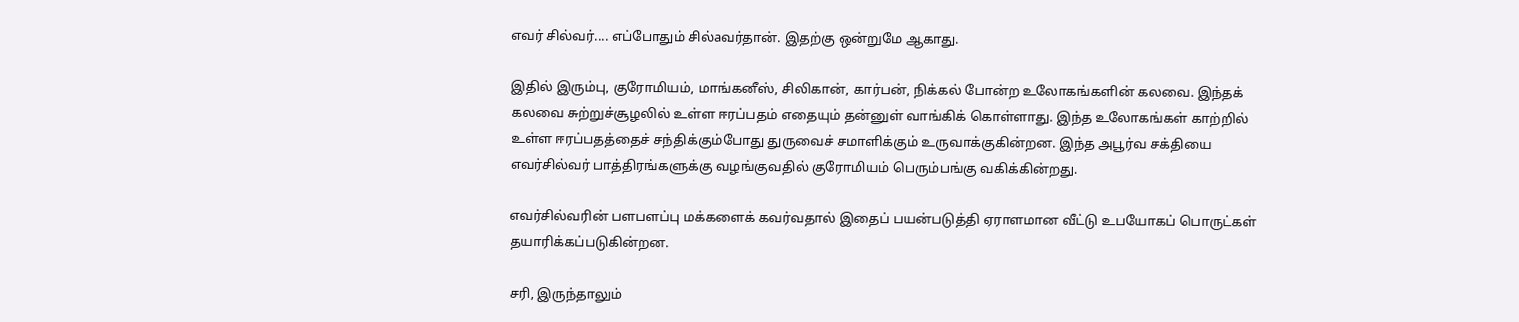எவர் சில்வர்.... எப்போதும் சில்aவர்தான். இதற்கு ஒன்றுமே ஆகாது.

இதில் இரும்பு, குரோமியம், மாங்கனீஸ், சிலிகான், கார்பன், நிக்கல் போன்ற உலோகங்களின் கலவை. இந்தக் கலவை சுற்றுச்சூழலில் உள்ள ஈரப்பதம் எதையும் தன்னுள் வாங்கிக் கொள்ளாது. இந்த உலோகங்கள் காற்றில் உள்ள ஈரப்பதத்தைச் சந்திக்கும்போது துருவைச் சமாளிக்கும் உருவாக்குகின்றன. இந்த அபூர்வ சக்தியை எவர்சில்வர் பாத்திரங்களுக்கு வழங்குவதில் குரோமியம் பெரும்பங்கு வகிக்கின்றது.

எவர்சில்வரின் பளபளப்பு மக்களைக் கவர்வதால் இதைப் பயன்படுத்தி ஏராளமான வீட்டு உபயோகப் பொருட்கள் தயாரிக்கப்படுகின்றன.

சரி, இருந்தாலும்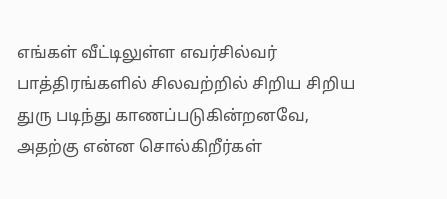எங்கள் வீட்டிலுள்ள எவர்சில்வர் பாத்திரங்களில் சிலவற்றில் சிறிய சிறிய துரு படிந்து காணப்படுகின்றனவே, அதற்கு என்ன சொல்கிறீர்கள்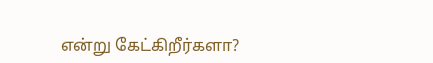என்று கேட்கிறீர்களா?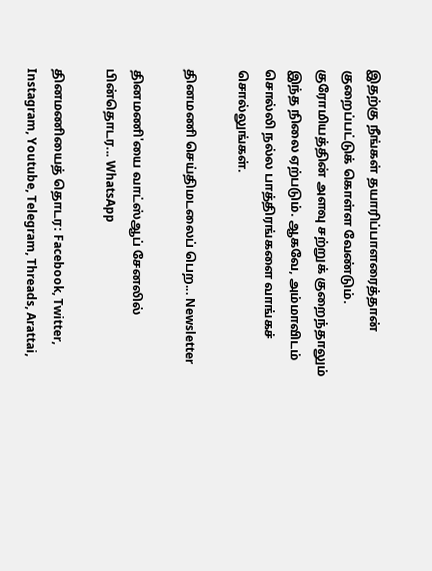இதற்கு நீங்கள் தயாரிப்பாளரைத்தான் குறைப்பட்டுக் கொள்ள வேண்டும். குரோமியத்தின் அளவு சற்றுக் குறைந்தாலும் இந்த நிலை ஏற்படும். ஆகவே, அம்மாவிடம் சொல்லி நல்ல பாத்திரங்களை வாங்கச் சொல்லுங்கள்.

தினமணி செய்திமடலைப் பெற... Newsletter

தினமணி'யை வாட்ஸ்ஆப் சேனலில் பின்தொடர... WhatsApp

தினமணியைத் தொடர: Facebook, Twitter, Instagram, Youtube, Telegram, Threads, Arattai,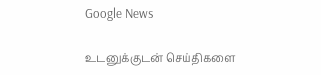Google News

உடனுக்குடன் செய்திகளை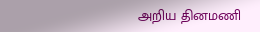அறிய தினமணி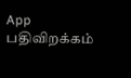App பதிவிறக்கம்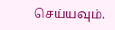செய்யவும்.